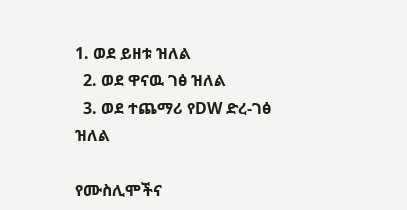1. ወደ ይዘቱ ዝለል
  2. ወደ ዋናዉ ገፅ ዝለል
  3. ወደ ተጨማሪ የDW ድረ-ገፅ ዝለል

የሙስሊሞችና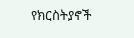የክርስትያኖች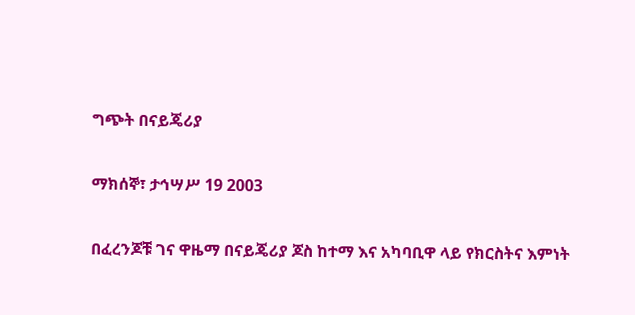ግጭት በናይጄሪያ

ማክሰኞ፣ ታኅሣሥ 19 2003

በፈረንጆቹ ገና ዋዜማ በናይጄሪያ ጆስ ከተማ እና አካባቢዋ ላይ የክርስትና እምነት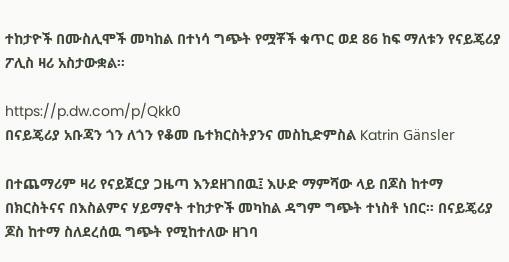ተከታዮች በሙስሊሞች መካከል በተነሳ ግጭት የሟቾች ቁጥር ወደ 86 ከፍ ማለቱን የናይጄሪያ ፖሊስ ዛሪ አስታውቋል።

https://p.dw.com/p/Qkk0
በናይጄሪያ አቡጃን ጎን ለጎን የቆመ ቤተክርስትያንና መስኪድምስል Katrin Gänsler

በተጨማሪም ዛሪ የናይጀርያ ጋዜጣ እንደዘገበዉ፤ እሁድ ማምሻው ላይ በጆስ ከተማ በክርስትናና በእስልምና ሃይማኖት ተከታዮች መካከል ዳግም ግጭት ተነስቶ ነበር። በናይጄሪያ ጆስ ከተማ ስለደረሰዉ ግጭት የሚከተለው ዘገባ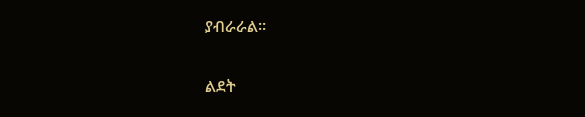ያብራራል።

ልደት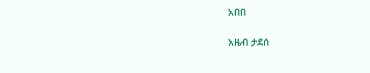አበበ

አዜብ ታደሰ